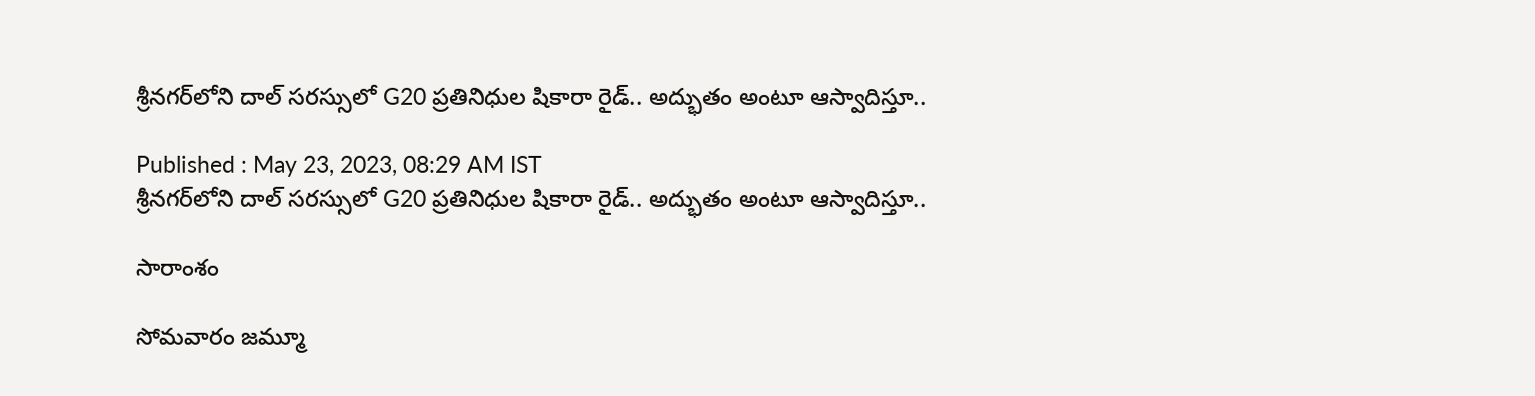శ్రీనగర్‌లోని దాల్ సరస్సులో G20 ప్రతినిధుల షికారా రైడ్‌.. అద్భుతం అంటూ ఆస్వాదిస్తూ..

Published : May 23, 2023, 08:29 AM IST
శ్రీనగర్‌లోని దాల్ సరస్సులో G20 ప్రతినిధుల షికారా రైడ్‌.. అద్భుతం అంటూ ఆస్వాదిస్తూ..

సారాంశం

సోమవారం జమ్మూ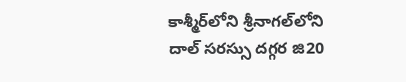కాశ్మీర్‌లోని శ్రీనాగల్‌లోని దాల్ సరస్సు దగ్గర జి20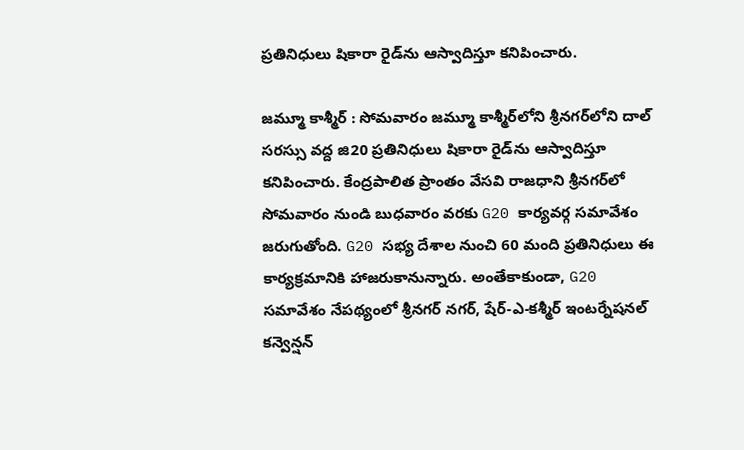ప్రతినిధులు షికారా రైడ్‌ను ఆస్వాదిస్తూ కనిపించారు.

జమ్మూ కాశ్మీర్‌ : సోమవారం జమ్మూ కాశ్మీర్‌లోని శ్రీనగర్‌లోని దాల్ సరస్సు వద్ద జి20 ప్రతినిధులు షికారా రైడ్‌ను ఆస్వాదిస్తూ కనిపించారు. కేంద్రపాలిత ప్రాంతం వేసవి రాజధాని శ్రీనగర్‌లో సోమవారం నుండి బుధవారం వరకు G20 కార్యవర్గ సమావేశం జరుగుతోంది. G20 సభ్య దేశాల నుంచి 60 మంది ప్రతినిధులు ఈ కార్యక్రమానికి హాజరుకానున్నారు. అంతేకాకుండా, G20 సమావేశం నేపథ్యంలో శ్రీనగర్ నగర్, షేర్-ఎ-కశ్మీర్ ఇంటర్నేషనల్ కన్వెన్షన్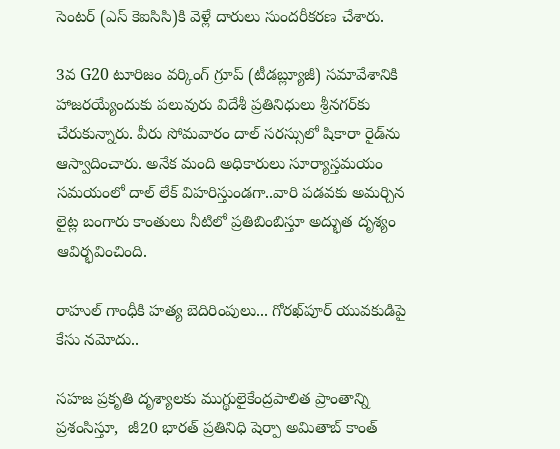సెంటర్ (ఎస్ కెఐసిసి)కి వెళ్లే దారులు సుందరీకరణ చేశారు.

3వ G20 టూరిజం వర్కింగ్ గ్రూప్ (టీడబ్ల్యూజీ) సమావేశానికి హాజరయ్యేందుకు పలువురు విదేశీ ప్రతినిధులు శ్రీనగర్‌కు చేరుకున్నారు. వీరు సోమవారం దాల్ సరస్సులో షికారా రైడ్‌ను ఆస్వాదించారు. అనేక మంది అధికారులు సూర్యాస్తమయం సమయంలో దాల్ లేక్ విహరిస్తుండగా..వారి పడవకు అమర్చిన లైట్ల బంగారు కాంతులు నీటిలో ప్రతిబింబిస్తూ అద్భుత దృశ్యం ఆవిర్భవించింది.

రాహుల్ గాంధీకి హత్య బెదిరింపులు... గోరఖ్‌పూర్ యువకుడిపై కేసు నమోదు..

సహజ ప్రకృతి దృశ్యాలకు ముగ్థులైకేంద్రపాలిత ప్రాంతాన్ని ప్రశంసిస్తూ,  జీ20 భారత్ ప్రతినిధి షెర్పా అమితాబ్ కాంత్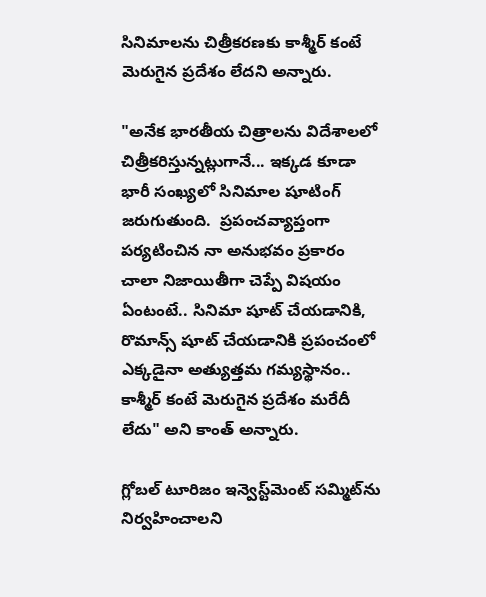సినిమాలను చిత్రీకరణకు కాశ్మీర్ కంటే మెరుగైన ప్రదేశం లేదని అన్నారు.

"అనేక భారతీయ చిత్రాలను విదేశాలలో చిత్రీకరిస్తున్నట్లుగానే... ఇక్కడ కూడా భారీ సంఖ్యలో సినిమాల షూటింగ్ జరుగుతుంది.  ప్రపంచవ్యాప్తంగా పర్యటించిన నా అనుభవం ప్రకారం చాలా నిజాయితీగా చెప్పే విషయం ఏంటంటే.. సినిమా షూట్ చేయడానికి, రొమాన్స్ షూట్ చేయడానికి ప్రపంచంలో ఎక్కడైనా అత్యుత్తమ గమ్యస్థానం.. కాశ్మీర్ కంటే మెరుగైన ప్రదేశం మరేదీ లేదు" అని కాంత్ అన్నారు.

గ్లోబల్ టూరిజం ఇన్వెస్ట్‌మెంట్ సమ్మిట్‌ను నిర్వహించాలని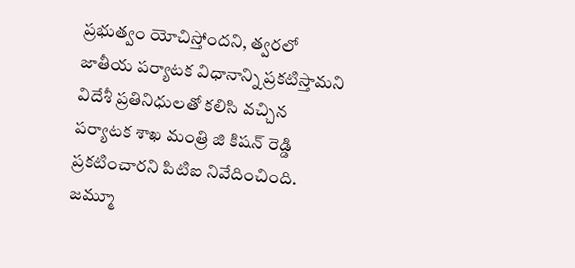ప్రభుత్వం యోచిస్తోందని, త్వరలో జాతీయ పర్యాటక విధానాన్ని ప్రకటిస్తామని విదేశీ ప్రతినిధులతో కలిసి వచ్చిన పర్యాటక శాఖ మంత్రి జి కిషన్ రెడ్డి ప్రకటించారని పిటిఐ నివేదించింది. జమ్మూ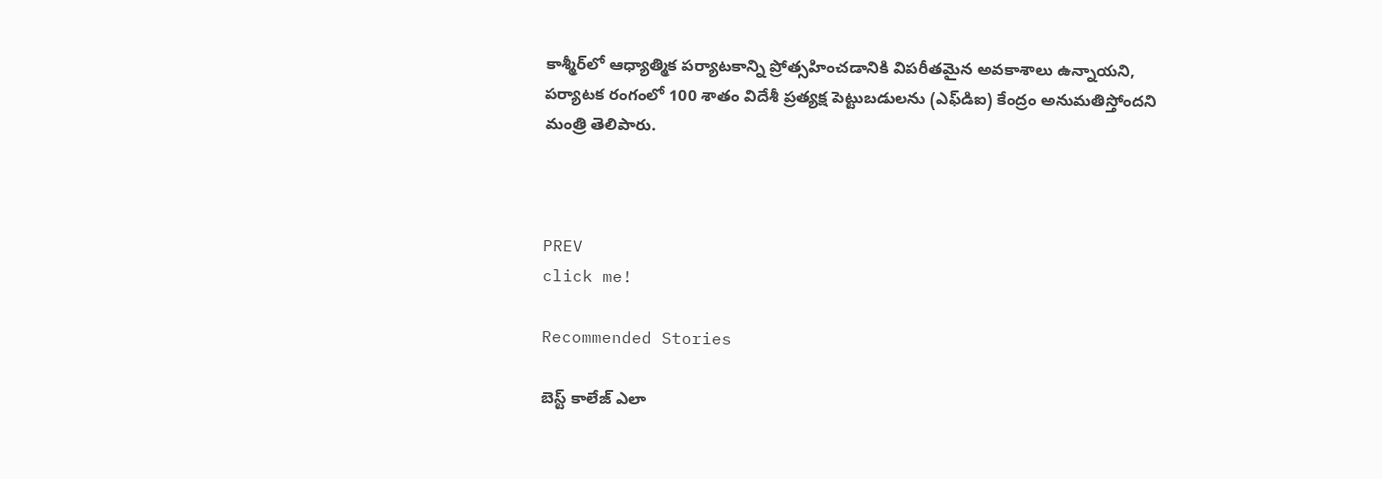కాశ్మీర్‌లో ఆధ్యాత్మిక పర్యాటకాన్ని ప్రోత్సహించడానికి విపరీతమైన అవకాశాలు ఉన్నాయని, పర్యాటక రంగంలో 100 శాతం విదేశీ ప్రత్యక్ష పెట్టుబడులను (ఎఫ్‌డిఐ) కేంద్రం అనుమతిస్తోందని మంత్రి తెలిపారు.



PREV
click me!

Recommended Stories

బెస్ట్ కాలేజ్ ఎలా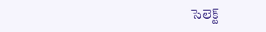సెలెక్ట్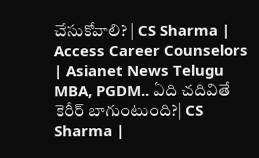చేసుకోవాలి? | CS Sharma | Access Career Counselors | Asianet News Telugu
MBA, PGDM.. ఏది చదివితే కెరీర్ బాగుంటుంది?| CS Sharma |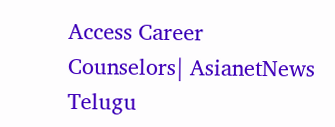Access Career Counselors| AsianetNews Telugu